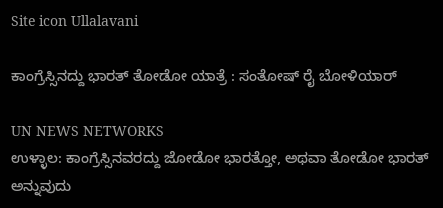Site icon Ullalavani

ಕಾಂಗ್ರೆಸ್ಸಿನದ್ದು ಭಾರತ್ ತೋಡೋ ಯಾತ್ರೆ : ಸಂತೋಷ್ ರೈ ಬೋಳಿಯಾರ್

UN NEWS NETWORKS
ಉಳ್ಳಾಲ: ಕಾಂಗ್ರೆಸ್ಸಿನವರದ್ದು ಜೋಡೋ ಭಾರತ್ತೋ, ಅಥವಾ ತೋಡೋ ಭಾರತ್ ಅನ್ನುವುದು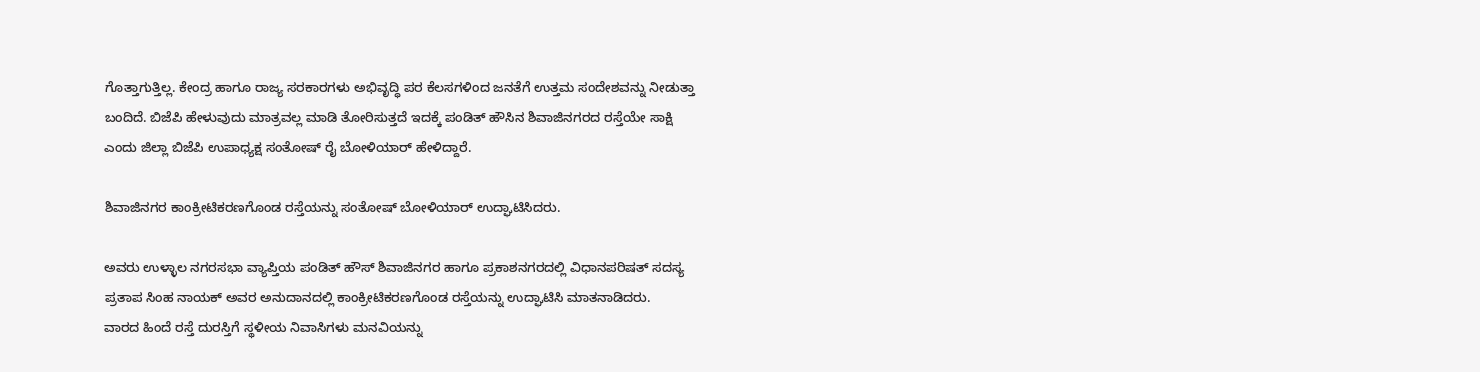ಗೊತ್ತಾಗುತ್ತಿಲ್ಲ. ಕೇಂದ್ರ ಹಾಗೂ ರಾಜ್ಯ ಸರಕಾರಗಳು ಅಭಿವೃದ್ಧಿ ಪರ ಕೆಲಸಗಳಿಂದ ಜನತೆಗೆ ಉತ್ತಮ ಸಂದೇಶವನ್ನು ನೀಡುತ್ತಾ ಬಂದಿದೆ. ಬಿಜೆಪಿ ಹೇಳುವುದು ಮಾತ್ರವಲ್ಲ ಮಾಡಿ ತೋರಿಸುತ್ತದೆ ಇದಕ್ಕೆ ಪಂಡಿತ್ ಹೌಸಿನ ಶಿವಾಜಿನಗರದ ರಸ್ತೆಯೇ ಸಾಕ್ಷಿ ಎಂದು ಜಿಲ್ಲಾ ಬಿಜೆಪಿ ಉಪಾಧ್ಯಕ್ಷ ಸಂತೋಷ್ ರೈ ಬೋಳಿಯಾರ್ ಹೇಳಿದ್ದಾರೆ.

ಶಿವಾಜಿನಗರ ಕಾಂಕ್ರೀಟಿಕರಣಗೊಂಡ ರಸ್ತೆಯನ್ನು ಸಂತೋಷ್‌ ಬೋಳಿಯಾರ್‌ ಉದ್ಘಾಟಿಸಿದರು.

ಅವರು ಉಳ್ಳಾಲ ನಗರಸಭಾ ವ್ಯಾಪ್ತಿಯ ಪಂಡಿತ್ ಹೌಸ್ ಶಿವಾಜಿನಗರ ಹಾಗೂ ಪ್ರಕಾಶನಗರದಲ್ಲಿ ವಿಧಾನಪರಿಷತ್ ಸದಸ್ಯ ಪ್ರತಾಪ ಸಿಂಹ ನಾಯಕ್ ಅವರ ಅನುದಾನದಲ್ಲಿ ಕಾಂಕ್ರೀಟಿಕರಣಗೊಂಡ ರಸ್ತೆಯನ್ನು ಉದ್ಘಾಟಿಸಿ ಮಾತನಾಡಿದರು.
ವಾರದ ಹಿಂದೆ ರಸ್ತೆ ದುರಸ್ತಿಗೆ ಸ್ಥಳೀಯ ನಿವಾಸಿಗಳು ಮನವಿಯನ್ನು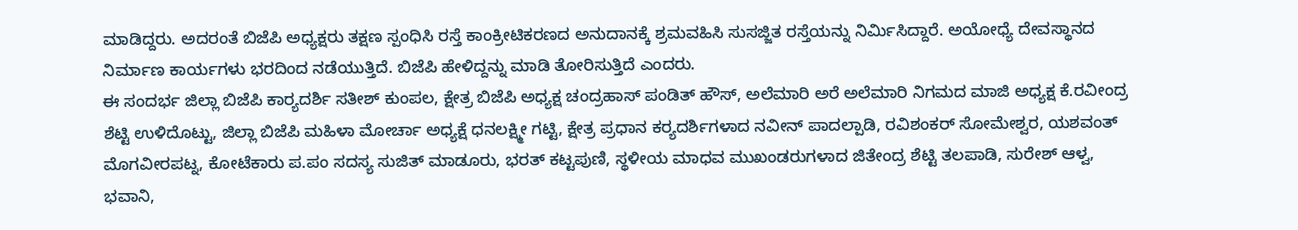ಮಾಡಿದ್ದರು. ಅದರಂತೆ ಬಿಜೆಪಿ ಅಧ್ಯಕ್ಷರು ತಕ್ಷಣ ಸ್ಪಂಧಿಸಿ ರಸ್ತೆ ಕಾಂಕ್ರೀಟಿಕರಣದ ಅನುದಾನಕ್ಕೆ ಶ್ರಮವಹಿಸಿ ಸುಸಜ್ಜಿತ ರಸ್ತೆಯನ್ನು ನಿರ್ಮಿಸಿದ್ದಾರೆ. ಅಯೋಧ್ಯೆ ದೇವಸ್ಥಾನದ ನಿರ್ಮಾಣ ಕಾರ್ಯಗಳು ಭರದಿಂದ ನಡೆಯುತ್ತಿದೆ. ಬಿಜೆಪಿ ಹೇಳಿದ್ದನ್ನು ಮಾಡಿ ತೋರಿಸುತ್ತಿದೆ ಎಂದರು.
ಈ ಸಂದರ್ಭ ಜಿಲ್ಲಾ ಬಿಜೆಪಿ ಕಾರ‍್ಯದರ್ಶಿ ಸತೀಶ್ ಕುಂಪಲ, ಕ್ಷೇತ್ರ ಬಿಜೆಪಿ ಅಧ್ಯಕ್ಷ ಚಂದ್ರಹಾಸ್ ಪಂಡಿತ್ ಹೌಸ್, ಅಲೆಮಾರಿ ಅರೆ ಅಲೆಮಾರಿ ನಿಗಮದ ಮಾಜಿ ಅಧ್ಯಕ್ಷ ಕೆ.ರವೀಂದ್ರ ಶೆಟ್ಟಿ ಉಳಿದೊಟ್ಟು, ಜಿಲ್ಲಾ ಬಿಜೆಪಿ ಮಹಿಳಾ ಮೋರ್ಚಾ ಅಧ್ಯಕ್ಷೆ ಧನಲಕ್ಷ್ಮೀ ಗಟ್ಟಿ, ಕ್ಷೇತ್ರ ಪ್ರಧಾನ ಕರ‍್ಯದರ್ಶಿಗಳಾದ ನವೀನ್ ಪಾದಲ್ಪಾಡಿ, ರವಿಶಂಕರ್ ಸೋಮೇಶ್ವರ, ಯಶವಂತ್ ಮೊಗವೀರಪಟ್ನ, ಕೋಟೆಕಾರು ಪ.ಪಂ ಸದಸ್ಯ ಸುಜಿತ್ ಮಾಡೂರು, ಭರತ್ ಕಟ್ಟಪುಣಿ, ಸ್ಥಳೀಯ ಮಾಧವ ಮುಖಂಡರುಗಳಾದ ಜಿತೇಂದ್ರ ಶೆಟ್ಟಿ ತಲಪಾಡಿ, ಸುರೇಶ್ ಆಳ್ವ, ಭವಾನಿ,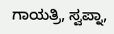ಗಾಯತ್ರಿ, ಸ್ವಪ್ನಾ,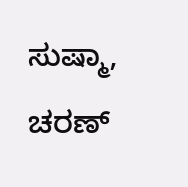ಸುಷ್ಮಾ, ಚರಣ್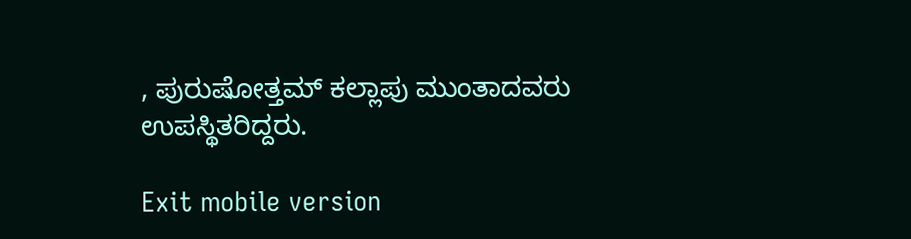, ಪುರುಷೋತ್ತಮ್ ಕಲ್ಲಾಪು ಮುಂತಾದವರು ಉಪಸ್ಥಿತರಿದ್ದರು.

Exit mobile version